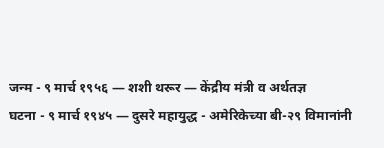जन्म - ९ मार्च १९५६ — शशी थरूर — केंद्रीय मंत्री व अर्थतज्ञ
घटना - ९ मार्च १९४५ — दुसरे महायुद्ध - अमेरिकेच्या बी-२९ विमानांनी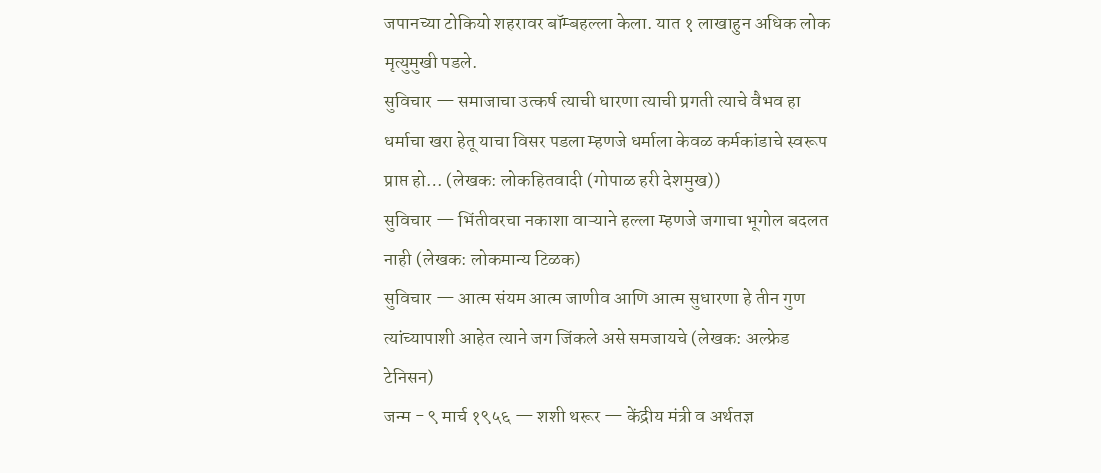जपानच्या टोकियो शहरावर बॉम्बहल्ला केला. यात १ लाखाहुन अधिक लोक मृत्युमुखी पडले.
सुविचार — समाजाचा उत्कर्ष त्याची धारणा त्याची प्रगती त्याचे वैभव हा धर्माचा खरा हेतू याचा विसर पडला म्हणजे धर्माला केवळ कर्मकांडाचे स्वरूप प्राप्त हो… (लेखक: लोकहितवादी (गोपाळ हरी देशमुख))
सुविचार — भिंतीवरचा नकाशा वाऱ्याने हल्ला म्हणजे जगाचा भूगोल बदलत नाही (लेखक: लोकमान्य टिळक)
सुविचार — आत्म संयम आत्म जाणीव आणि आत्म सुधारणा हे तीन गुण त्यांच्यापाशी आहेत त्याने जग जिंकले असे समजायचे (लेखक: अल्फ्रेड टेनिसन)
जन्म - ९ मार्च १९५६ — शशी थरूर — केंद्रीय मंत्री व अर्थतज्ञ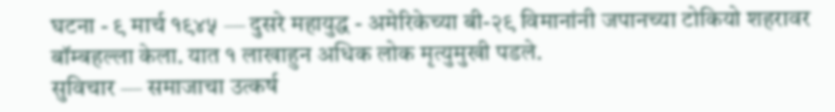घटना - ९ मार्च १९४५ — दुसरे महायुद्ध - अमेरिकेच्या बी-२९ विमानांनी जपानच्या टोकियो शहरावर बॉम्बहल्ला केला. यात १ लाखाहुन अधिक लोक मृत्युमुखी पडले.
सुविचार — समाजाचा उत्कर्ष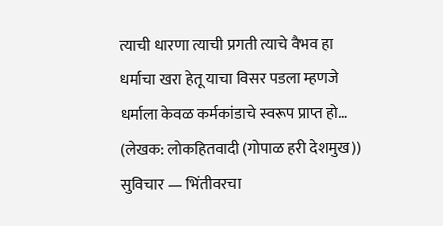त्याची धारणा त्याची प्रगती त्याचे वैभव हा धर्माचा खरा हेतू याचा विसर पडला म्हणजे धर्माला केवळ कर्मकांडाचे स्वरूप प्राप्त हो… (लेखक: लोकहितवादी (गोपाळ हरी देशमुख))
सुविचार — भिंतीवरचा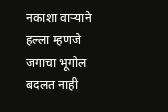नकाशा वाऱ्याने हल्ला म्हणजे जगाचा भूगोल बदलत नाही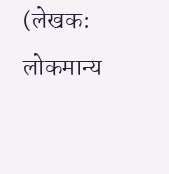(लेखक: लोकमान्य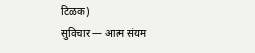टिळक)
सुविचार — आत्म संयम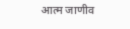आत्म जाणीव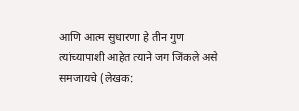आणि आत्म सुधारणा हे तीन गुण त्यांच्यापाशी आहेत त्याने जग जिंकले असे समजायचे (लेखक: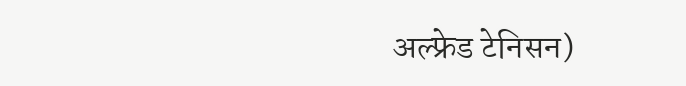अल्फ्रेड टेनिसन)